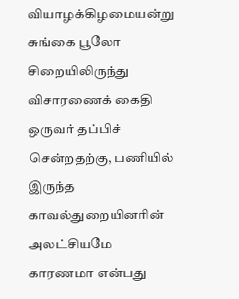வியாழக்கிழமையன்று சுங்கை பூலோ சிறையிலிருந்து விசாரணைக் கைதி ஒருவர் தப்பிச் சென்றதற்கு, பணியில் இருந்த காவல்துறையினரின் அலட்சியமே காரணமா என்பது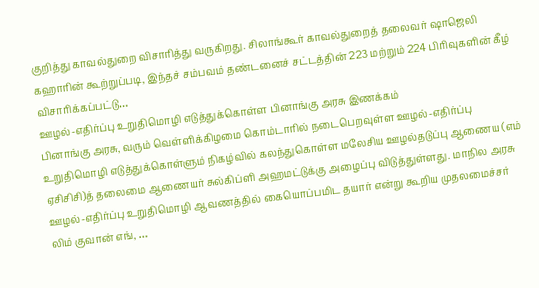குறித்து காவல்துறை விசாரித்து வருகிறது. சிலாங்கூர் காவல்துறைத் தலைவர் ஷாஜெலி கஹாரின் கூற்றுப்படி, இந்தச் சம்பவம் தண்டனைச் சட்டத்தின் 223 மற்றும் 224 பிரிவுகளின் கீழ் விசாரிக்கப்பட்டு…
ஊழல்-எதிர்ப்பு உறுதிமொழி எடுத்துக்கொள்ள பினாங்கு அரசு இணக்கம்
பினாங்கு அரசு, வரும் வெள்ளிக்கிழமை கொம்டாரில் நடைபெறவுள்ள ஊழல்-எதிர்ப்பு உறுதிமொழி எடுத்துக்கொள்ளும் நிகழ்வில் கலந்துகொள்ள மலேசிய ஊழல்தடுப்பு ஆணைய (எம் ஏசிசிசி)த் தலைமை ஆணையர் சுல்கிப்ளி அஹமட்டுக்கு அழைப்பு விடுத்துள்ளது. மாநில அரசு ஊழல்-எதிர்ப்பு உறுதிமொழி ஆவணத்தில் கையொப்பமிட தயார் என்று கூறிய முதலமைச்சர் லிம் குவான் எங், …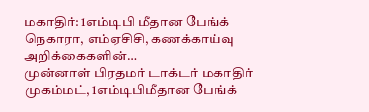மகாதிர்: 1எம்டிபி மீதான பேங்க் நெகாரா, எம்ஏசிசி, கணக்காய்வு அறிக்கைகளின்…
முன்னாள் பிரதமர் டாக்டர் மகாதிர் முகம்மட், 1எம்டிபிமீதான பேங்க்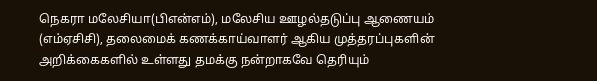நெகரா மலேசியா(பிஎன்எம்), மலேசிய ஊழல்தடுப்பு ஆணையம் (எம்ஏசிசி), தலைமைக் கணக்காய்வாளர் ஆகிய முத்தரப்புகளின் அறிக்கைகளில் உள்ளது தமக்கு நன்றாகவே தெரியும்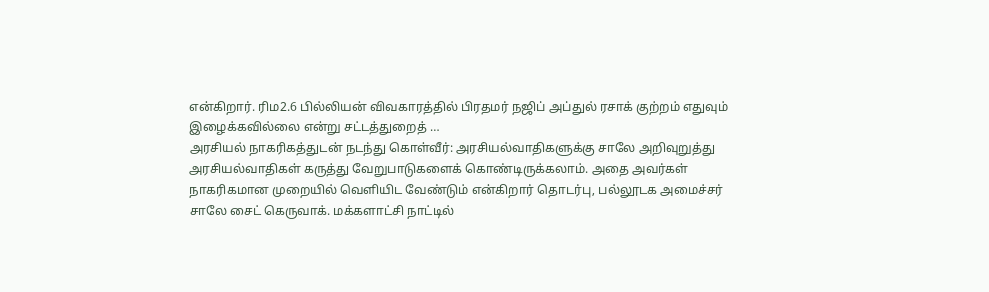என்கிறார். ரிம2.6 பில்லியன் விவகாரத்தில் பிரதமர் நஜிப் அப்துல் ரசாக் குற்றம் எதுவும் இழைக்கவில்லை என்று சட்டத்துறைத் …
அரசியல் நாகரிகத்துடன் நடந்து கொள்வீர்: அரசியல்வாதிகளுக்கு சாலே அறிவுறுத்து
அரசியல்வாதிகள் கருத்து வேறுபாடுகளைக் கொண்டிருக்கலாம். அதை அவர்கள் நாகரிகமான முறையில் வெளியிட வேண்டும் என்கிறார் தொடர்பு, பல்லூடக அமைச்சர் சாலே சைட் கெருவாக். மக்களாட்சி நாட்டில்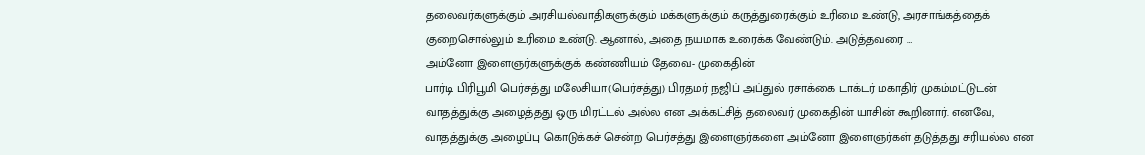தலைவர்களுக்கும் அரசியல்வாதிகளுக்கும் மக்களுக்கும் கருத்துரைக்கும் உரிமை உண்டு, அரசாங்கத்தைக் குறைசொல்லும் உரிமை உண்டு. ஆனால், அதை நயமாக உரைக்க வேண்டும். அடுத்தவரை …
அம்னோ இளைஞர்களுக்குக் கண்ணியம் தேவை- முகைதின்
பார்டி பிரிபூமி பெர்சத்து மலேசியா(பெர்சத்து) பிரதமர் நஜிப் அப்துல் ரசாக்கை டாக்டர் மகாதிர் முகம்மட்டுடன் வாதத்துக்கு அழைத்தது ஒரு மிரட்டல் அல்ல என அக்கட்சித் தலைவர் முகைதின் யாசின் கூறினார். எனவே, வாதத்துக்கு அழைப்பு கொடுக்கச் சென்ற பெர்சத்து இளைஞர்களை அம்னோ இளைஞர்கள் தடுத்தது சரியல்ல என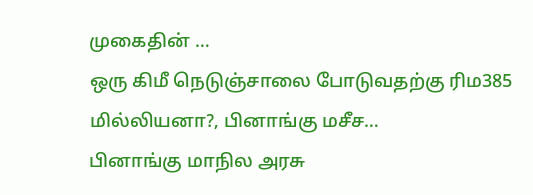முகைதின் …
ஒரு கிமீ நெடுஞ்சாலை போடுவதற்கு ரிம385 மில்லியனா?, பினாங்கு மசீச…
பினாங்கு மாநில அரசு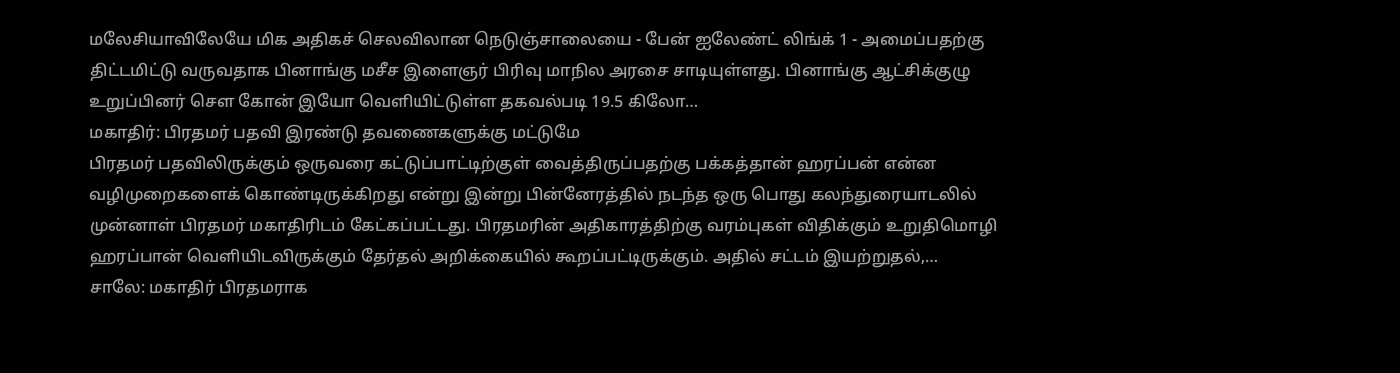மலேசியாவிலேயே மிக அதிகச் செலவிலான நெடுஞ்சாலையை - பேன் ஐலேண்ட் லிங்க் 1 - அமைப்பதற்கு திட்டமிட்டு வருவதாக பினாங்கு மசீச இளைஞர் பிரிவு மாநில அரசை சாடியுள்ளது. பினாங்கு ஆட்சிக்குழு உறுப்பினர் சௌ கோன் இயோ வெளியிட்டுள்ள தகவல்படி 19.5 கிலோ…
மகாதிர்: பிரதமர் பதவி இரண்டு தவணைகளுக்கு மட்டுமே
பிரதமர் பதவிலிருக்கும் ஒருவரை கட்டுப்பாட்டிற்குள் வைத்திருப்பதற்கு பக்கத்தான் ஹரப்பன் என்ன வழிமுறைகளைக் கொண்டிருக்கிறது என்று இன்று பின்னேரத்தில் நடந்த ஒரு பொது கலந்துரையாடலில் முன்னாள் பிரதமர் மகாதிரிடம் கேட்கப்பட்டது. பிரதமரின் அதிகாரத்திற்கு வரம்புகள் விதிக்கும் உறுதிமொழி ஹரப்பான் வெளியிடவிருக்கும் தேர்தல் அறிக்கையில் கூறப்பட்டிருக்கும். அதில் சட்டம் இயற்றுதல்,…
சாலே: மகாதிர் பிரதமராக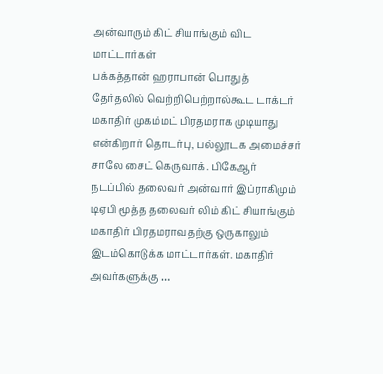அன்வாரும் கிட் சியாங்கும் விட மாட்டார்கள்
பக்கத்தான் ஹராபான் பொதுத் தேர்தலில் வெற்றிபெற்றால்கூட டாக்டர் மகாதிர் முகம்மட் பிரதமராக முடியாது என்கிறார் தொடர்பு, பல்லூடக அமைச்சர் சாலே சைட் கெருவாக். பிகேஆர் நடப்பில் தலைவர் அன்வார் இப்ராகிமும் டிஏபி மூத்த தலைவர் லிம் கிட் சியாங்கும் மகாதிர் பிரதமராவதற்கு ஒருகாலும் இடம்கொடுக்க மாட்டார்கள். மகாதிர் அவர்களுக்கு …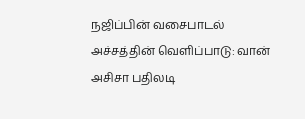நஜிப்பின் வசைபாடல் அச்சத்தின் வெளிப்பாடு: வான் அசிசா பதிலடி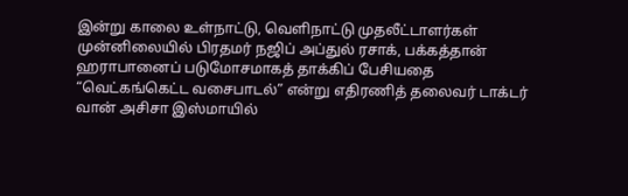இன்று காலை உள்நாட்டு, வெளிநாட்டு முதலீட்டாளர்கள் முன்னிலையில் பிரதமர் நஜிப் அப்துல் ரசாக், பக்கத்தான் ஹராபானைப் படுமோசமாகத் தாக்கிப் பேசியதை “வெட்கங்கெட்ட வசைபாடல்” என்று எதிரணித் தலைவர் டாக்டர் வான் அசிசா இஸ்மாயில்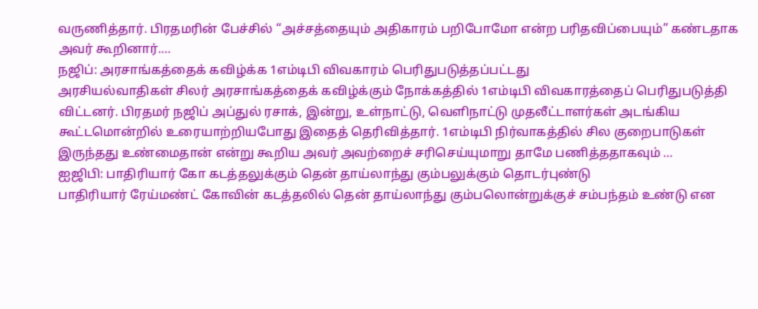வருணித்தார். பிரதமரின் பேச்சில் “அச்சத்தையும் அதிகாரம் பறிபோமோ என்ற பரிதவிப்பையும்” கண்டதாக அவர் கூறினார்.…
நஜிப்: அரசாங்கத்தைக் கவிழ்க்க 1எம்டிபி விவகாரம் பெரிதுபடுத்தப்பட்டது
அரசியல்வாதிகள் சிலர் அரசாங்கத்தைக் கவிழ்க்கும் நோக்கத்தில் 1எம்டிபி விவகாரத்தைப் பெரிதுபடுத்தி விட்டனர். பிரதமர் நஜிப் அப்துல் ரசாக், இன்று, உள்நாட்டு, வெளிநாட்டு முதலீட்டாளர்கள் அடங்கிய கூட்டமொன்றில் உரையாற்றியபோது இதைத் தெரிவித்தார். 1எம்டிபி நிர்வாகத்தில் சில குறைபாடுகள் இருந்தது உண்மைதான் என்று கூறிய அவர் அவற்றைச் சரிசெய்யுமாறு தாமே பணித்ததாகவும் …
ஐஜிபி: பாதிரியார் கோ கடத்தலுக்கும் தென் தாய்லாந்து கும்பலுக்கும் தொடர்புண்டு
பாதிரியார் ரேய்மண்ட் கோவின் கடத்தலில் தென் தாய்லாந்து கும்பலொன்றுக்குச் சம்பந்தம் உண்டு என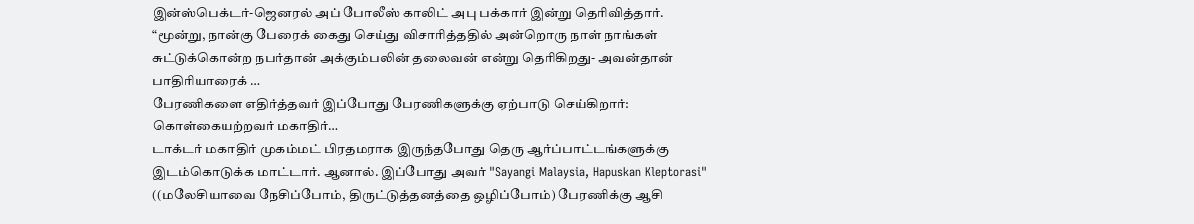இன்ஸ்பெக்டர்-ஜெனரல் அப் போலீஸ் காலிட் அபு பக்கார் இன்று தெரிவித்தார். “மூன்று, நான்கு பேரைக் கைது செய்து விசாரித்ததில் அன்றொரு நாள் நாங்கள் சுட்டுக்கொன்ற நபர்தான் அக்கும்பலின் தலைவன் என்று தெரிகிறது- அவன்தான் பாதிரியாரைக் …
பேரணிகளை எதிர்த்தவர் இப்போது பேரணிகளுக்கு ஏற்பாடு செய்கிறார்: கொள்கையற்றவர் மகாதிர்…
டாக்டர் மகாதிர் முகம்மட் பிரதமராக இருந்தபோது தெரு ஆர்ப்பாட்டங்களுக்கு இடம்கொடுக்க மாட்டார். ஆனால். இப்போது அவர் "Sayangi Malaysia, Hapuskan Kleptorasi" ((மலேசியாவை நேசிப்போம், திருட்டுத்தனத்தை ஒழிப்போம்) பேரணிக்கு ஆசி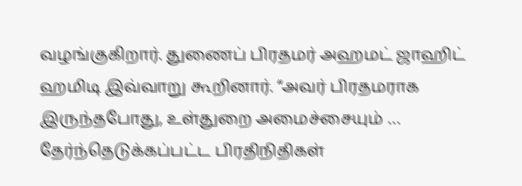வழங்குகிறார். துணைப் பிரதமர் அஹமட் ஜாஹிட் ஹமிடி இவ்வாறு கூறினார். “அவர் பிரதமராக இருந்தபோது, உள்துறை அமைச்சையும் …
தேர்ந்தெடுக்கப்பட்ட பிரதிநிதிகள்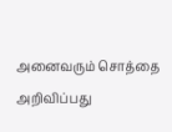அனைவரும் சொத்தை அறிவிப்பது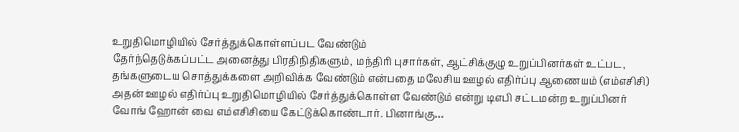உறுதிமொழியில் சேர்த்துக்கொள்ளப்பட வேண்டும்
தேர்ந்தெடுக்கப்பட்ட அனைத்து பிரதிநிதிகளும், மந்திரி புசார்கள், ஆட்சிக்குழு உறுப்பினர்கள் உட்பட, தங்களுடைய சொத்துக்களை அறிவிக்க வேண்டும் என்பதை மலேசிய ஊழல் எதிர்ப்பு ஆணையம் (எம்எசிசி) அதன் ஊழல் எதிர்ப்பு உறுதிமொழியில் சேர்த்துக்கொள்ள வேண்டும் என்று டிஎபி சட்டமன்ற உறுப்பினர் வோங் ஹோன் வை எம்எசிசியை கேட்டுக்கொண்டார். பினாங்கு…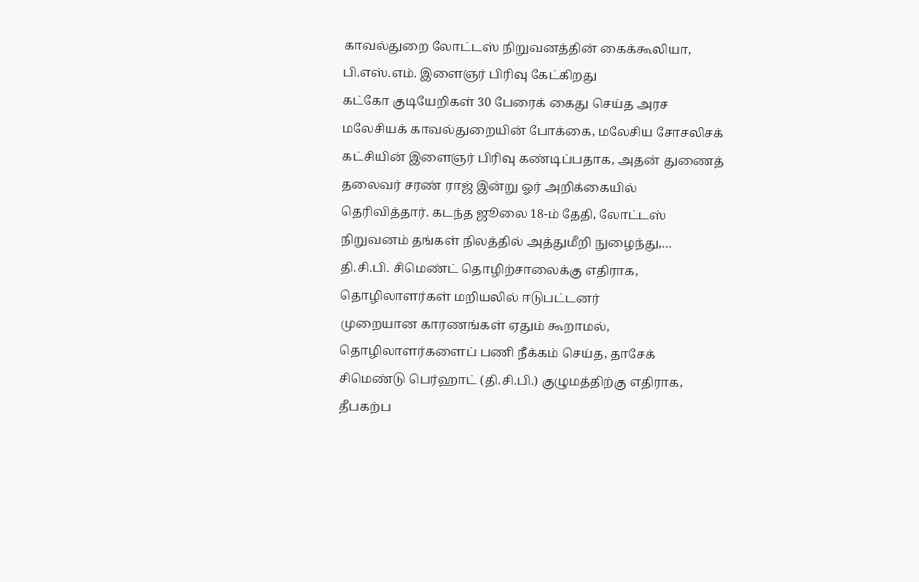காவல்துறை லோட்டஸ் நிறுவனத்தின் கைக்கூலியா, பி.எஸ்.எம். இளைஞர் பிரிவு கேட்கிறது
கட்கோ குடியேறிகள் 30 பேரைக் கைது செய்த அரச மலேசியக் காவல்துறையின் போக்கை, மலேசிய சோசலிசக் கட்சியின் இளைஞர் பிரிவு கண்டிப்பதாக, அதன் துணைத் தலைவர் சரண் ராஜ் இன்று ஓர் அறிக்கையில் தெரிவித்தார். கடந்த ஜூலை 18-ம் தேதி, லோட்டஸ் நிறுவனம் தங்கள் நிலத்தில் அத்துமீறி நுழைந்து,…
தி.சி.பி. சிமெண்ட் தொழிற்சாலைக்கு எதிராக, தொழிலாளர்கள் மறியலில் ஈடுபட்டனர்
முறையான காரணங்கள் ஏதும் கூறாமல், தொழிலாளர்களைப் பணி நீக்கம் செய்த, தாசேக் சிமெண்டு பெர்ஹாட் (தி.சி.பி.) குழுமத்திற்கு எதிராக, தீபகற்ப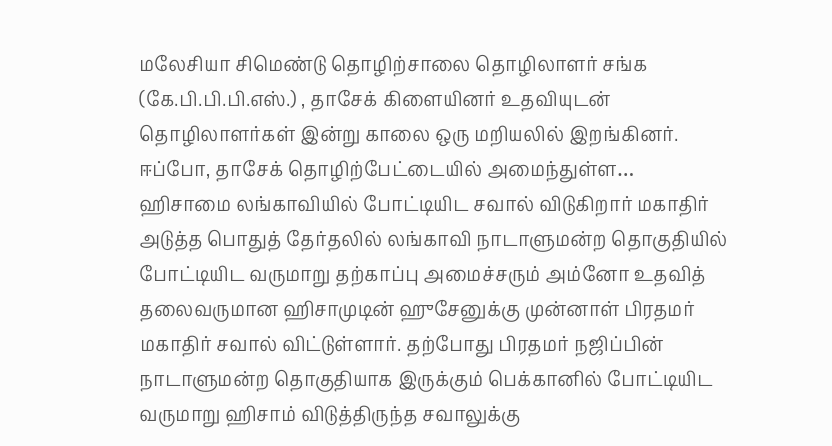மலேசியா சிமெண்டு தொழிற்சாலை தொழிலாளர் சங்க (கே.பி.பி.பி.எஸ்.) , தாசேக் கிளையினர் உதவியுடன் தொழிலாளர்கள் இன்று காலை ஒரு மறியலில் இறங்கினர். ஈப்போ, தாசேக் தொழிற்பேட்டையில் அமைந்துள்ள…
ஹிசாமை லங்காவியில் போட்டியிட சவால் விடுகிறார் மகாதிர்
அடுத்த பொதுத் தேர்தலில் லங்காவி நாடாளுமன்ற தொகுதியில் போட்டியிட வருமாறு தற்காப்பு அமைச்சரும் அம்னோ உதவித் தலைவருமான ஹிசாமுடின் ஹுசேனுக்கு முன்னாள் பிரதமர் மகாதிர் சவால் விட்டுள்ளார். தற்போது பிரதமர் நஜிப்பின் நாடாளுமன்ற தொகுதியாக இருக்கும் பெக்கானில் போட்டியிட வருமாறு ஹிசாம் விடுத்திருந்த சவாலுக்கு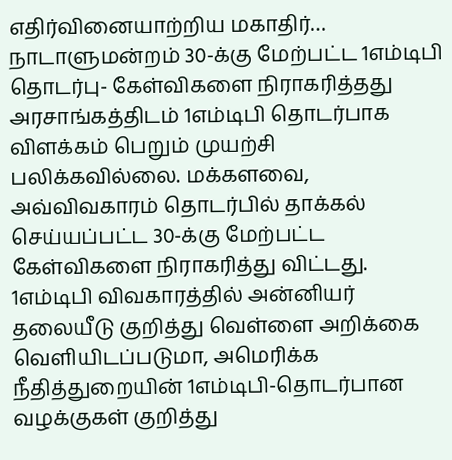எதிர்வினையாற்றிய மகாதிர்…
நாடாளுமன்றம் 30-க்கு மேற்பட்ட 1எம்டிபி தொடர்பு- கேள்விகளை நிராகரித்தது
அரசாங்கத்திடம் 1எம்டிபி தொடர்பாக விளக்கம் பெறும் முயற்சி பலிக்கவில்லை. மக்களவை, அவ்விவகாரம் தொடர்பில் தாக்கல் செய்யப்பட்ட 30-க்கு மேற்பட்ட கேள்விகளை நிராகரித்து விட்டது. 1எம்டிபி விவகாரத்தில் அன்னியர் தலையீடு குறித்து வெள்ளை அறிக்கை வெளியிடப்படுமா, அமெரிக்க நீதித்துறையின் 1எம்டிபி-தொடர்பான வழக்குகள் குறித்து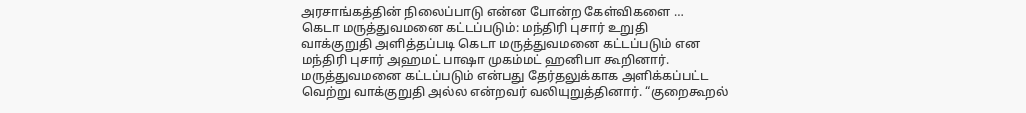அரசாங்கத்தின் நிலைப்பாடு என்ன போன்ற கேள்விகளை …
கெடா மருத்துவமனை கட்டப்படும்: மந்திரி புசார் உறுதி
வாக்குறுதி அளித்தப்படி கெடா மருத்துவமனை கட்டப்படும் என மந்திரி புசார் அஹமட் பாஷா முகம்மட் ஹனிபா கூறினார். மருத்துவமனை கட்டப்படும் என்பது தேர்தலுக்காக அளிக்கப்பட்ட வெற்று வாக்குறுதி அல்ல என்றவர் வலியுறுத்தினார். “குறைகூறல்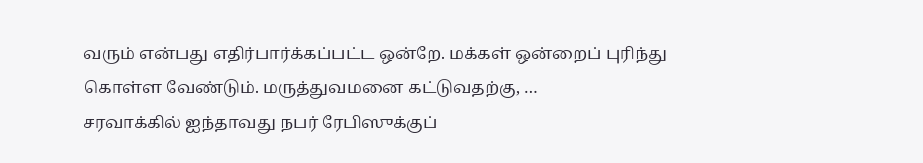வரும் என்பது எதிர்பார்க்கப்பட்ட ஒன்றே. மக்கள் ஒன்றைப் புரிந்து கொள்ள வேண்டும். மருத்துவமனை கட்டுவதற்கு, …
சரவாக்கில் ஐந்தாவது நபர் ரேபிஸுக்குப்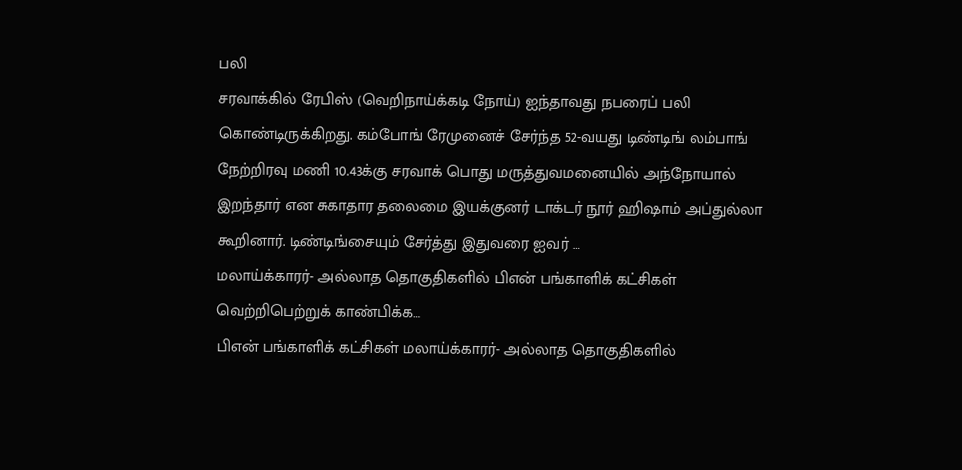பலி
சரவாக்கில் ரேபிஸ் (வெறிநாய்க்கடி நோய்) ஐந்தாவது நபரைப் பலி கொண்டிருக்கிறது. கம்போங் ரேமுனைச் சேர்ந்த 52-வயது டிண்டிங் லம்பாங் நேற்றிரவு மணி 10.43க்கு சரவாக் பொது மருத்துவமனையில் அந்நோயால் இறந்தார் என சுகாதார தலைமை இயக்குனர் டாக்டர் நூர் ஹிஷாம் அப்துல்லா கூறினார். டிண்டிங்சையும் சேர்த்து இதுவரை ஐவர் …
மலாய்க்காரர்- அல்லாத தொகுதிகளில் பிஎன் பங்காளிக் கட்சிகள் வெற்றிபெற்றுக் காண்பிக்க…
பிஎன் பங்காளிக் கட்சிகள் மலாய்க்காரர்- அல்லாத தொகுதிகளில்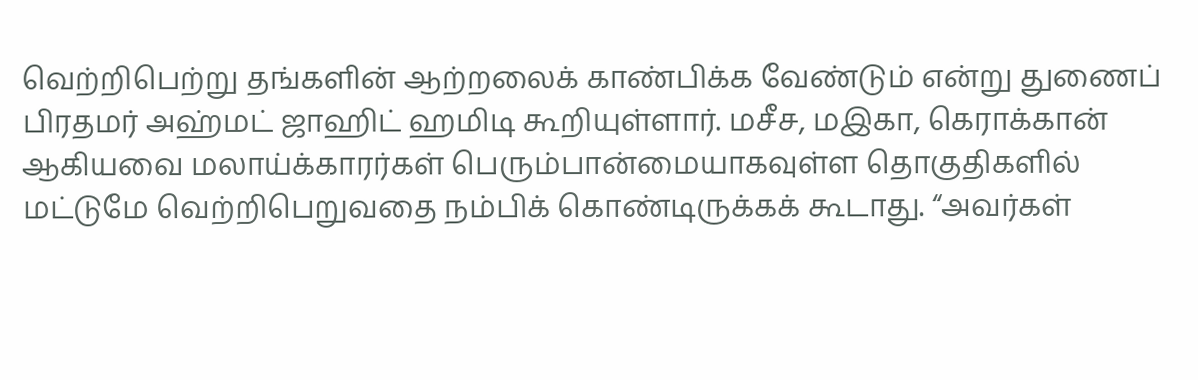வெற்றிபெற்று தங்களின் ஆற்றலைக் காண்பிக்க வேண்டும் என்று துணைப் பிரதமர் அஹ்மட் ஜாஹிட் ஹமிடி கூறியுள்ளார். மசீச, மஇகா, கெராக்கான் ஆகியவை மலாய்க்காரர்கள் பெரும்பான்மையாகவுள்ள தொகுதிகளில் மட்டுமே வெற்றிபெறுவதை நம்பிக் கொண்டிருக்கக் கூடாது. “அவர்கள்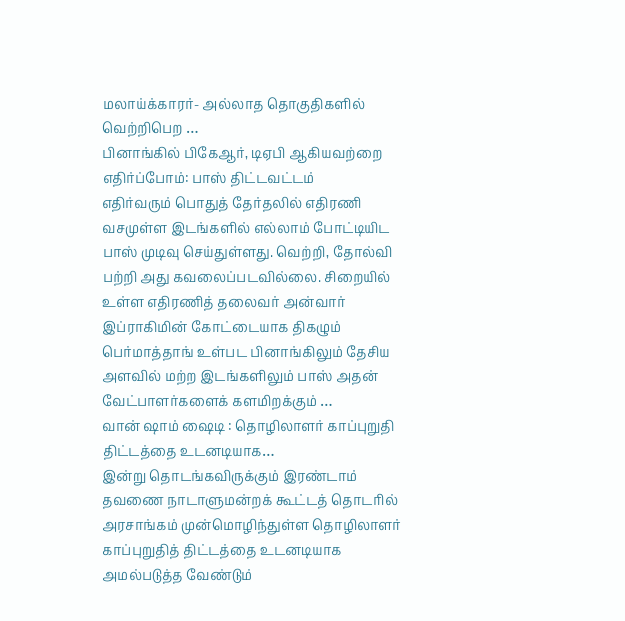மலாய்க்காரர்- அல்லாத தொகுதிகளில் வெற்றிபெற …
பினாங்கில் பிகேஆர், டிஏபி ஆகியவற்றை எதிர்ப்போம்: பாஸ் திட்டவட்டம்
எதிர்வரும் பொதுத் தேர்தலில் எதிரணி வசமுள்ள இடங்களில் எல்லாம் போட்டியிட பாஸ் முடிவு செய்துள்ளது. வெற்றி, தோல்வி பற்றி அது கவலைப்படவில்லை. சிறையில் உள்ள எதிரணித் தலைவர் அன்வார் இப்ராகிமின் கோட்டையாக திகழும் பெர்மாத்தாங் உள்பட பினாங்கிலும் தேசிய அளவில் மற்ற இடங்களிலும் பாஸ் அதன் வேட்பாளர்களைக் களமிறக்கும் …
வான் ஷாம் ஷைடி : தொழிலாளர் காப்புறுதி திட்டத்தை உடனடியாக…
இன்று தொடங்கவிருக்கும் இரண்டாம் தவணை நாடாளுமன்றக் கூட்டத் தொடரில் அரசாங்கம் முன்மொழிந்துள்ள தொழிலாளர் காப்புறுதித் திட்டத்தை உடனடியாக அமல்படுத்த வேண்டும்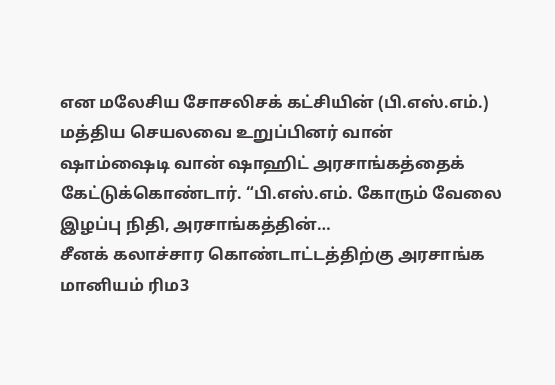என மலேசிய சோசலிசக் கட்சியின் (பி.எஸ்.எம்.) மத்திய செயலவை உறுப்பினர் வான் ஷாம்ஷைடி வான் ஷாஹிட் அரசாங்கத்தைக் கேட்டுக்கொண்டார். “பி.எஸ்.எம். கோரும் வேலை இழப்பு நிதி, அரசாங்கத்தின்…
சீனக் கலாச்சார கொண்டாட்டத்திற்கு அரசாங்க மானியம் ரிம3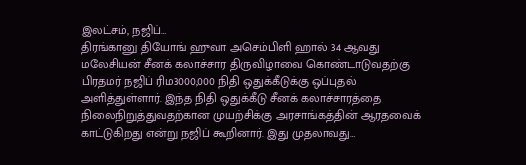இலட்சம், நஜிப்…
திரங்கானு தியோங் ஹுவா அசெம்பிளி ஹால் 34 ஆவது மலேசியன் சீனக் கலாச்சார திருவிழாவை கொண்டாடுவதற்கு பிரதமர் நஜிப் ரிம3000,000 நிதி ஒதுக்கீடுக்கு ஒப்புதல் அளித்துள்ளார். இந்த நிதி ஒதுக்கீடு சீனக் கலாச்சாரத்தை நிலைநிறுத்துவதற்கான முயற்சிக்கு அரசாங்கத்தின் ஆரதவைக் காட்டுகிறது என்று நஜிப் கூறினார். இது முதலாவது…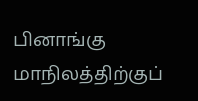பினாங்கு மாநிலத்திற்குப்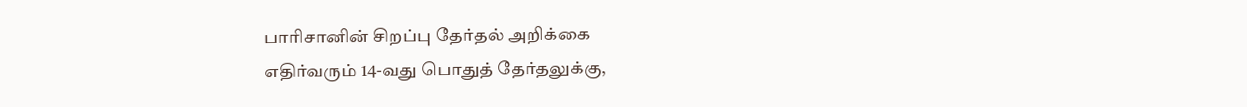பாரிசானின் சிறப்பு தேர்தல் அறிக்கை
எதிர்வரும் 14-வது பொதுத் தேர்தலுக்கு,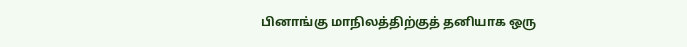பினாங்கு மாநிலத்திற்குத் தனியாக ஒரு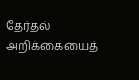தேர்தல் அறிக்கையைத்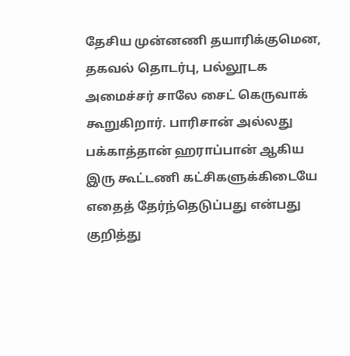தேசிய முன்னணி தயாரிக்குமென, தகவல் தொடர்பு, பல்லூடக அமைச்சர் சாலே சைட் கெருவாக் கூறுகிறார். பாரிசான் அல்லது பக்காத்தான் ஹராப்பான் ஆகிய இரு கூட்டணி கட்சிகளுக்கிடையே எதைத் தேர்ந்தெடுப்பது என்பது குறித்து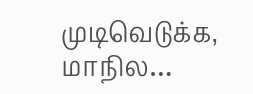முடிவெடுக்க, மாநில…